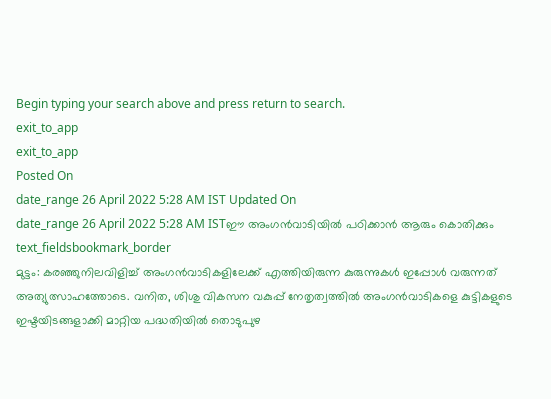Begin typing your search above and press return to search.
exit_to_app
exit_to_app
Posted On
date_range 26 April 2022 5:28 AM IST Updated On
date_range 26 April 2022 5:28 AM ISTഈ അംഗൻവാടിയിൽ പഠിക്കാൻ ആരും കൊതിക്കും
text_fieldsbookmark_border
മുട്ടം: കരഞ്ഞുനിലവിളിച്ച് അംഗൻവാടികളിലേക്ക് എത്തിയിരുന്ന കുരുന്നുകൾ ഇപ്പോൾ വരുന്നത് അത്യുത്സാഹത്തോടെ. വനിത, ശിശു വികസന വകുപ്പ് നേതൃത്വത്തിൽ അംഗൻവാടികളെ കുട്ടികളുടെ ഇഷ്ടയിടങ്ങളാക്കി മാറ്റിയ പദ്ധതിയിൽ തൊടുപുഴ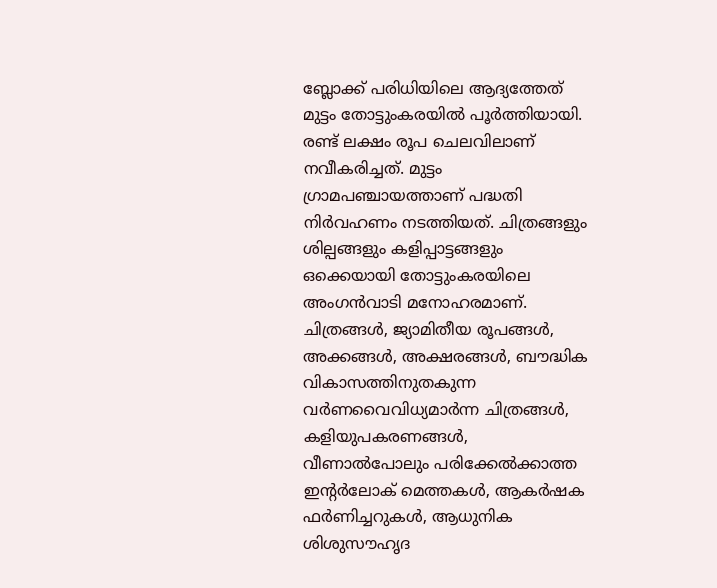ബ്ലോക്ക് പരിധിയിലെ ആദ്യത്തേത് മുട്ടം തോട്ടുംകരയിൽ പൂർത്തിയായി. രണ്ട് ലക്ഷം രൂപ ചെലവിലാണ് നവീകരിച്ചത്. മുട്ടം ഗ്രാമപഞ്ചായത്താണ് പദ്ധതി നിർവഹണം നടത്തിയത്. ചിത്രങ്ങളും ശില്പങ്ങളും കളിപ്പാട്ടങ്ങളും ഒക്കെയായി തോട്ടുംകരയിലെ അംഗൻവാടി മനോഹരമാണ്. ചിത്രങ്ങൾ, ജ്യാമിതീയ രൂപങ്ങൾ, അക്കങ്ങൾ, അക്ഷരങ്ങൾ, ബൗദ്ധിക വികാസത്തിനുതകുന്ന വർണവൈവിധ്യമാർന്ന ചിത്രങ്ങൾ, കളിയുപകരണങ്ങൾ, വീണാൽപോലും പരിക്കേൽക്കാത്ത ഇന്റർലോക് മെത്തകൾ, ആകർഷക ഫർണിച്ചറുകൾ, ആധുനിക ശിശുസൗഹൃദ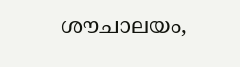ശൗചാലയം,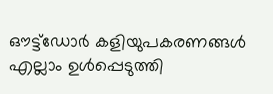ഔട്ട്ഡോർ കളിയുപകരണങ്ങൾ എല്ലാം ഉൾപ്പെടുത്തി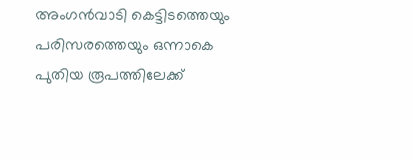അംഗൻവാടി കെട്ടിടത്തെയും പരിസരത്തെയും ഒന്നാകെ പുതിയ രൂപത്തിലേക്ക്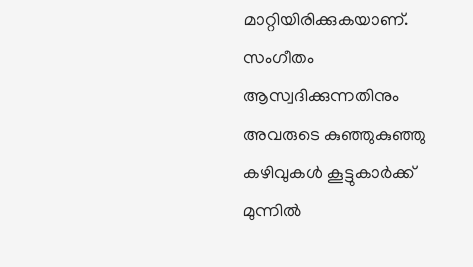മാറ്റിയിരിക്കുകയാണ്. സംഗീതം ആസ്വദിക്കുന്നതിനും അവരുടെ കുഞ്ഞുകുഞ്ഞു കഴിവുകൾ കൂട്ടുകാർക്ക് മുന്നിൽ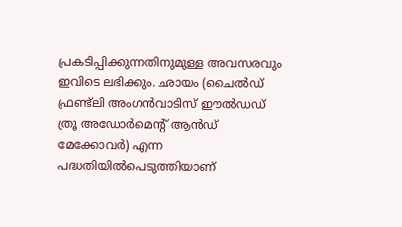പ്രകടിപ്പിക്കുന്നതിനുമുള്ള അവസരവും ഇവിടെ ലഭിക്കും. ഛായം (ചൈൽഡ് ഫ്രണ്ട്ലി അംഗൻവാടിസ് ഈൽഡഡ് ത്രൂ അഡോർമെന്റ് ആൻഡ് മേക്കോവർ) എന്ന പദ്ധതിയിൽപെടുത്തിയാണ്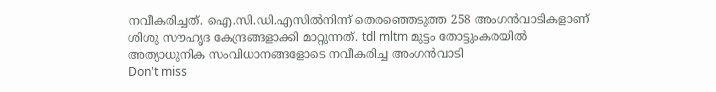നവീകരിച്ചത്. ഐ.സി.ഡി.എസിൽനിന്ന് തെരഞ്ഞെടുത്ത 258 അംഗൻവാടികളാണ് ശിശു സൗഹൃദ കേന്ദ്രങ്ങളാക്കി മാറ്റുന്നത്. tdl mltm മുട്ടം തോട്ടുംകരയിൽ അത്യാധുനിക സംവിധാനങ്ങളോടെ നവീകരിച്ച അംഗൻവാടി
Don't miss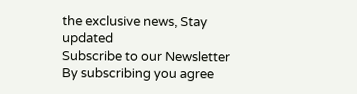the exclusive news, Stay updated
Subscribe to our Newsletter
By subscribing you agree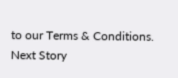to our Terms & Conditions.
Next Story